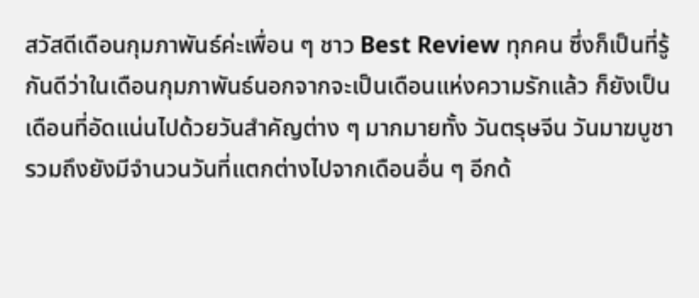สวัสดีเดือนกุมภาพันธ์ค่ะเพื่อน ๆ ชาว Best Review ทุกคน ซึ่งก็เป็นที่รู้กันดีว่าในเดือนกุมภาพันธ์นอกจากจะเป็นเดือนแห่งความรักแล้ว ก็ยังเป็นเดือนที่อัดแน่นไปด้วยวันสำคัญต่าง ๆ มากมายทั้ง วันตรุษจีน วันมาฆบูชา รวมถึงยังมีจำนวนวันที่แตกต่างไปจากเดือนอื่น ๆ อีกด้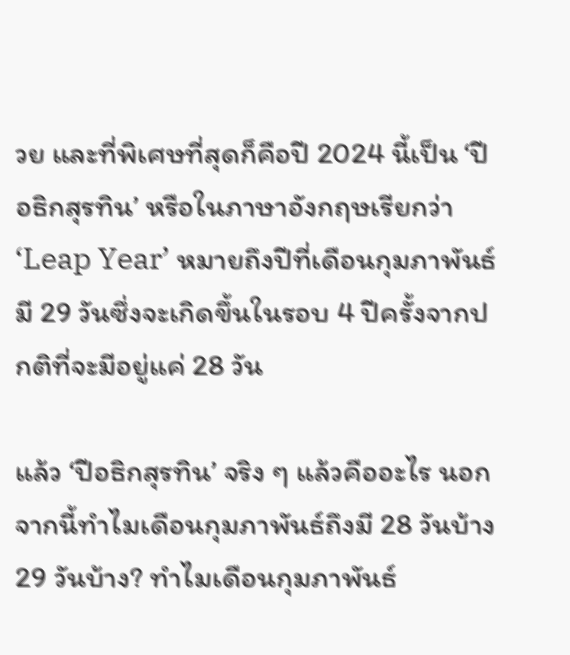วย และที่พิเศษที่สุดก็คือปี 2024 นี้เป็น ‘ปีอธิกสุรทิน’ หรือในภาษาอังกฤษเรียกว่า ‘Leap Year’ หมายถึงปีที่เดือนกุมภาพันธ์มี 29 วันซึ่งจะเกิดขึ้นในรอบ 4 ปีครั้งจากปกติที่จะมีอยู่แค่ 28 วัน

แล้ว ‘ปีอธิกสุรทิน’ จริง ๆ แล้วคืออะไร นอกจากนี้ทำไมเดือนกุมภาพันธ์ถึงมี 28 วันบ้าง 29 วันบ้าง? ทำไมเดือนกุมภาพันธ์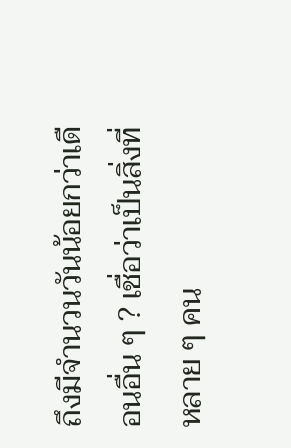ถึงมีจำนวนวันน้อยกว่าเดือนอื่น ๆ ? เชื่อว่าเป็นสิ่งที่หลาย ๆ คน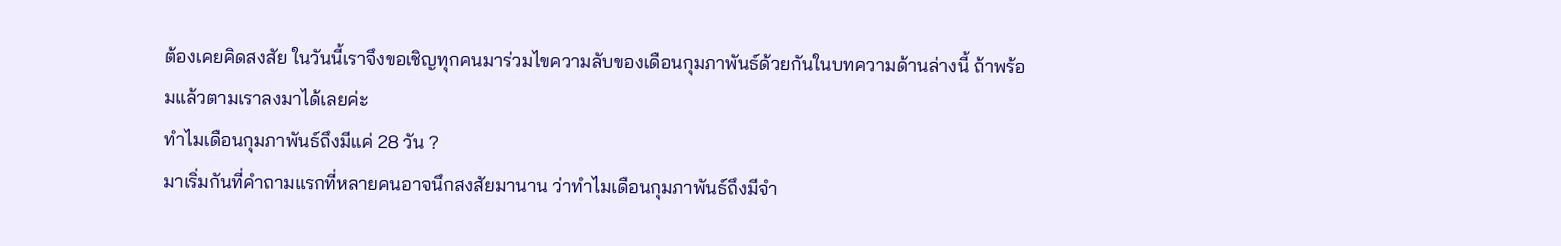ต้องเคยคิดสงสัย ในวันนี้เราจึงขอเชิญทุกคนมาร่วมไขความลับของเดือนกุมภาพันธ์ด้วยกันในบทความด้านล่างนี้ ถ้าพร้อมแล้วตามเราลงมาได้เลยค่ะ
ทำไมเดือนกุมภาพันธ์ถึงมีแค่ 28 วัน ?
มาเริ่มกันที่คำถามแรกที่หลายคนอาจนึกสงสัยมานาน ว่าทำไมเดือนกุมภาพันธ์ถึงมีจำ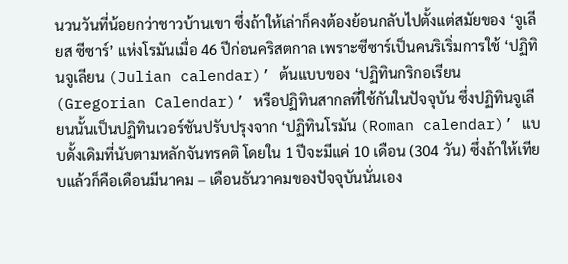นวนวันที่น้อยกว่าชาวบ้านเขา ซึ่งถ้าให้เล่าก็คงต้องย้อนกลับไปตั้งแต่สมัยของ ‘จูเลียส ซีซาร์’ แห่งโรมันเมื่อ 46 ปีก่อนคริสตกาล เพราะซีซาร์เป็นคนริเริ่มการใช้ ‘ปฏิทินจูเลียน (Julian calendar)’ ต้นแบบของ ‘ปฏิทินกริกอเรียน (Gregorian Calendar)’ หรือปฏิทินสากลที่ใช้กันในปัจจุบัน ซึ่งปฏิทินจูเลียนนั้นเป็นปฏิทินเวอร์ชันปรับปรุงจาก ‘ปฏิทินโรมัน (Roman calendar)’ แบบดั้งเดิมที่นับตามหลักจันทรคติ โดยใน 1 ปีจะมีแค่ 10 เดือน (304 วัน) ซึ่งถ้าให้เทียบแล้วก็คือเดือนมีนาคม – เดือนธันวาคมของปัจจุบันนั่นเอง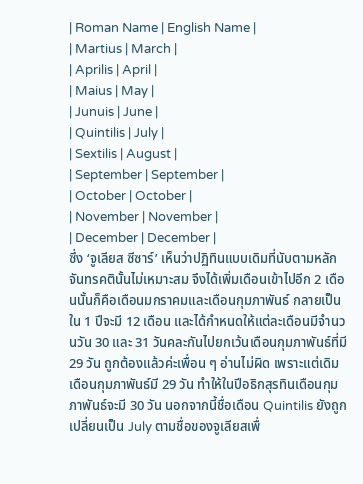| Roman Name | English Name |
| Martius | March |
| Aprilis | April |
| Maius | May |
| Junuis | June |
| Quintilis | July |
| Sextilis | August |
| September | September |
| October | October |
| November | November |
| December | December |
ซึ่ง ‘จูเลียส ซีซาร์’ เห็นว่าปฏิทินแบบเดิมที่นับตามหลักจันทรคตินั้นไม่เหมาะสม จึงได้เพิ่มเดือนเข้าไปอีก 2 เดือนนั้นก็คือเดือนมกราคมและเดือนกุมภาพันธ์ กลายเป็นใน 1 ปีจะมี 12 เดือน และได้กำหนดให้แต่ละเดือนมีจำนวนวัน 30 และ 31 วันคละกันไปยกเว้นเดือนกุมภาพันธ์ที่มี 29 วัน ถูกต้องแล้วค่ะเพื่อน ๆ อ่านไม่ผิด เพราะแต่เดิมเดือนกุมภาพันธ์มี 29 วัน ทำให้ในปีอธิกสุรทินเดือนกุมภาพันธ์จะมี 30 วัน นอกจากนี้ชื่อเดือน Quintilis ยังถูกเปลี่ยนเป็น July ตามชื่อของจูเลียสเพื่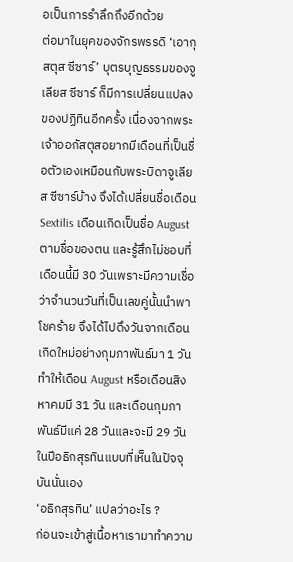อเป็นการรำลึกถึงอีกด้วย
ต่อมาในยุคของจักรพรรดิ ‘เอากุสตุส ซีซาร์’ บุตรบุญธรรมของจูเลียส ซีซาร์ ก็มีการเปลี่ยนแปลงของปฏิทินอีกครั้ง เนื่องจากพระเจ้าออกัสตุสอยากมีเดือนที่เป็นชื่อตัวเองเหมือนกับพระบิดาจูเลียส ซีซาร์บ้าง จึงได้เปลี่ยนชื่อเดือน Sextilis เดือนเกิดเป็นชื่อ August ตามชื่อของตน และรู้สึกไม่ชอบที่เดือนนี้มี 30 วันเพราะมีความเชื่อว่าจำนวนวันที่เป็นเลขคู่นั้นนำพาโชคร้าย จึงได้ไปดึงวันจากเดือนเกิดใหม่อย่างกุมภาพันธ์มา 1 วัน ทำให้เดือน August หรือเดือนสิงหาคมมี 31 วัน และเดือนกุมภาพันธ์มีแค่ 28 วันและจะมี 29 วันในปีอธิกสุรทินแบบที่เห็นในปัจจุบันนั่นเอง
‘อธิกสุรทิน’ แปลว่าอะไร ?
ก่อนจะเข้าสู่เนื้อหาเรามาทำความ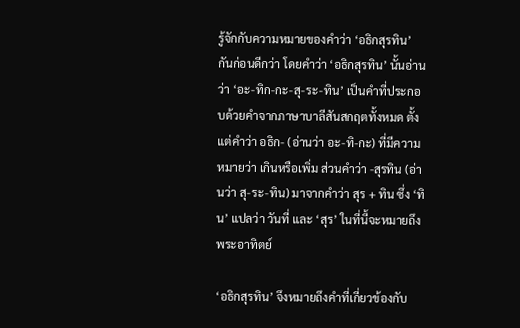รู้จักกับความหมายของคำว่า ‘อธิกสุรทิน’ กันก่อนดีกว่า โดยคำว่า ‘อธิกสุรทิน’ นั้นอ่านว่า ‘อะ-ทิก-กะ-สุ-ระ-ทิน’ เป็นคำที่ประกอบด้วยคำจากภาษาบาลีสันสกฤตทั้งหมด ตั้งแต่คำว่า อธิก- (อ่านว่า อะ-ทิ-กะ) ที่มีความหมายว่า เกินหรือเพิ่ม ส่วนคำว่า -สุรทิน (อ่านว่า สุ-ระ-ทิน) มาจากคำว่า สุร + ทิน ซึ่ง ‘ทิน’ แปลว่า วันที่ และ ‘สุร’ ในที่นี้จะหมายถึงพระอาทิตย์

‘อธิกสุรทิน’ จึงหมายถึงคำที่เกี่ยวข้องกับ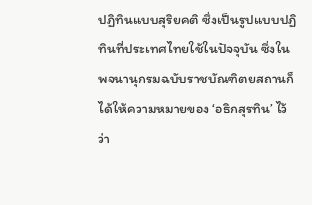ปฏิทินแบบสุริยคติ ซึ่งเป็นรูปแบบปฏิทินที่ประเทศไทยใช้ในปัจจุบัน ซึ่งในพจนานุกรมฉบับราชบัณฑิตยสถานก็ได้ให้ความหมายของ ‘อธิกสุรทิน’ ไว้ว่า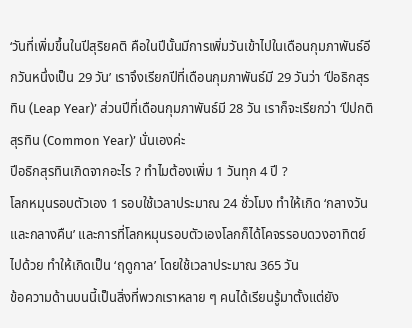‘วันที่เพิ่มขึ้นในปีสุริยคติ คือในปีนั้นมีการเพิ่มวันเข้าไปในเดือนกุมภาพันธ์อีกวันหนึ่งเป็น 29 วัน’ เราจึงเรียกปีที่เดือนกุมภาพันธ์มี 29 วันว่า ‘ปีอธิกสุรทิน (Leap Year)’ ส่วนปีที่เดือนกุมภาพันธ์มี 28 วัน เราก็จะเรียกว่า ‘ปีปกติสุรทิน (Common Year)’ นั่นเองค่ะ
ปีอธิกสุรทินเกิดจากอะไร ? ทำไมต้องเพิ่ม 1 วันทุก 4 ปี ?
โลกหมุนรอบตัวเอง 1 รอบใช้เวลาประมาณ 24 ชั่วโมง ทำให้เกิด ‘กลางวันและกลางคืน’ และการที่โลกหมุนรอบตัวเองโลกก็ได้โคจรรอบดวงอาทิตย์ไปด้วย ทำให้เกิดเป็น ‘ฤดูกาล’ โดยใช้เวลาประมาณ 365 วัน
ข้อความด้านบนนี้เป็นสิ่งที่พวกเราหลาย ๆ คนได้เรียนรู้มาตั้งแต่ยัง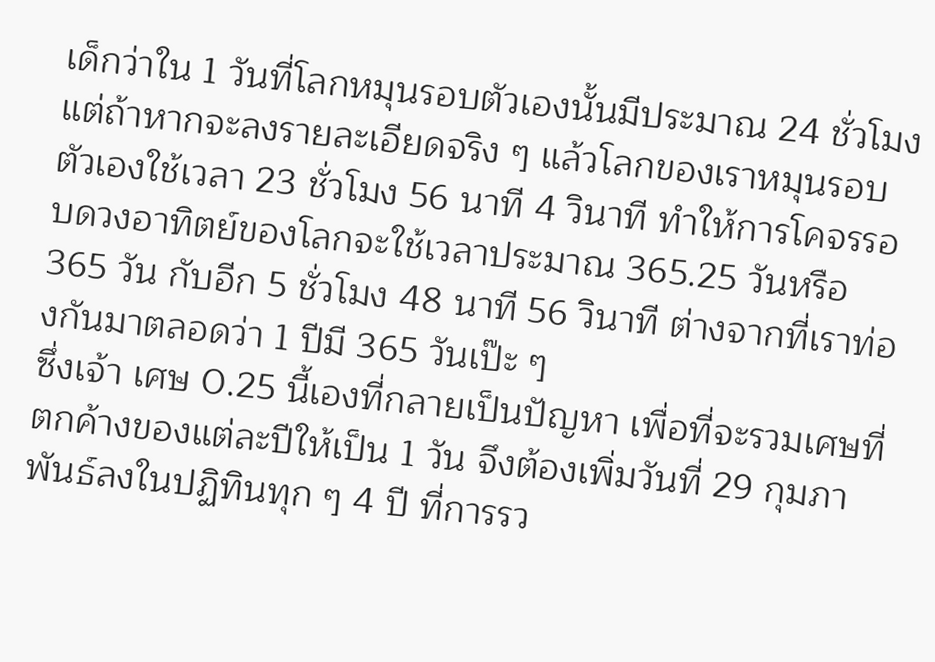เด็กว่าใน 1 วันที่โลกหมุนรอบตัวเองนั้นมีประมาณ 24 ชั่วโมง แต่ถ้าหากจะลงรายละเอียดจริง ๆ แล้วโลกของเราหมุนรอบตัวเองใช้เวลา 23 ชั่วโมง 56 นาที 4 วินาที ทำให้การโคจรรอบดวงอาทิตย์ของโลกจะใช้เวลาประมาณ 365.25 วันหรือ 365 วัน กับอีก 5 ชั่วโมง 48 นาที 56 วินาที ต่างจากที่เราท่องกันมาตลอดว่า 1 ปีมี 365 วันเป๊ะ ๆ
ซึ่งเจ้า เศษ 0.25 นี้เองที่กลายเป็นปัญหา เพื่อที่จะรวมเศษที่ตกค้างของแต่ละปีให้เป็น 1 วัน จึงต้องเพิ่มวันที่ 29 กุมภาพันธ์ลงในปฏิทินทุก ๆ 4 ปี ที่การรว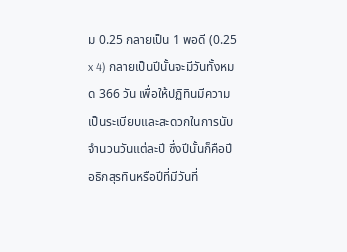ม 0.25 กลายเป็น 1 พอดี (0.25 x 4) กลายเป็นปีนั้นจะมีวันทั้งหมด 366 วัน เพื่อให้ปฏิทินมีความเป็นระเบียบและสะดวกในการนับจำนวนวันแต่ละปี ซึ่งปีนั้นก็คือปีอธิกสุรทินหรือปีที่มีวันที่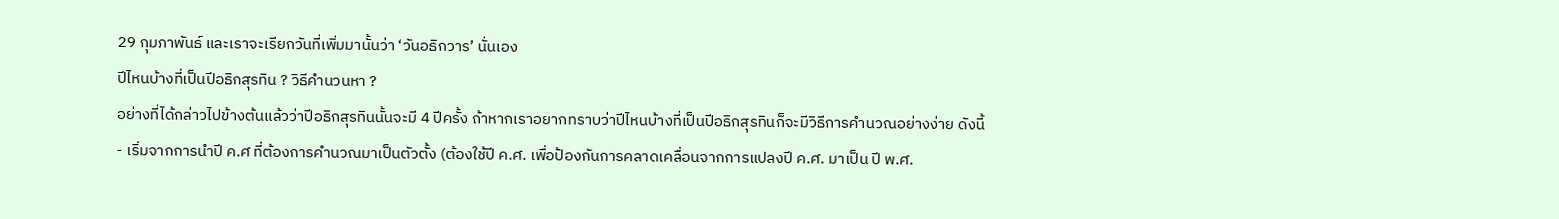29 กุมภาพันธ์ และเราจะเรียกวันที่เพิ่มมานั้นว่า ‘วันอธิกวาร’ นั่นเอง
ปีไหนบ้างที่เป็นปีอธิกสุรทิน ? วิธีคำนวนหา ?
อย่างที่ได้กล่าวไปข้างต้นแล้วว่าปีอธิกสุรทินนั้นจะมี 4 ปีครั้ง ถ้าหากเราอยากทราบว่าปีไหนบ้างที่เป็นปีอธิกสุรทินก็จะมีวิธีการคำนวณอย่างง่าย ดังนี้
- เริ่มจากการนำปี ค.ศ ที่ต้องการคำนวณมาเป็นตัวตั้ง (ต้องใช้ปี ค.ศ. เพื่อป้องกันการคลาดเคลื่อนจากการแปลงปี ค.ศ. มาเป็น ปี พ.ศ.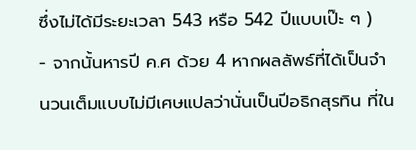ซึ่งไม่ได้มีระยะเวลา 543 หรือ 542 ปีแบบเป๊ะ ๆ )
- จากนั้นหารปี ค.ศ ด้วย 4 หากผลลัพธ์ที่ได้เป็นจำนวนเต็มแบบไม่มีเศษแปลว่านั่นเป็นปีอธิกสุรทิน ที่ใน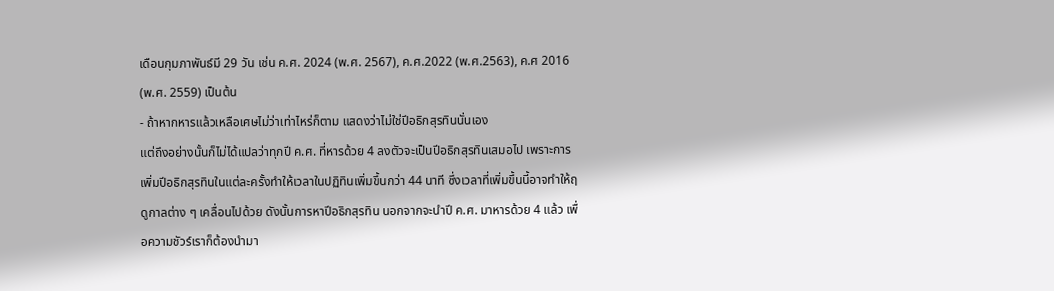เดือนกุมภาพันธ์มี 29 วัน เช่น ค.ศ. 2024 (พ.ศ. 2567), ค.ศ.2022 (พ.ศ.2563), ค.ศ 2016 (พ.ศ. 2559) เป็นต้น
- ถ้าหากหารแล้วเหลือเศษไม่ว่าเท่าไหร่ก็ตาม แสดงว่าไม่ใช่ปีอธิกสุรทินนั่นเอง
แต่ถึงอย่างนั้นก็ไม่ได้แปลว่าทุกปี ค.ศ. ที่หารด้วย 4 ลงตัวจะเป็นปีอธิกสุรทินเสมอไป เพราะการเพิ่มปีอธิกสุรทินในแต่ละครั้งทำให้เวลาในปฏิทินเพิ่มขึ้นกว่า 44 นาที ซึ่งเวลาที่เพิ่มขึ้นนี้อาจทำให้ฤดูกาลต่าง ๆ เคลื่อนไปด้วย ดังนั้นการหาปีอธิกสุรทิน นอกจากจะนำปี ค.ศ. มาหารด้วย 4 แล้ว เพื่อความชัวร์เราก็ต้องนำมา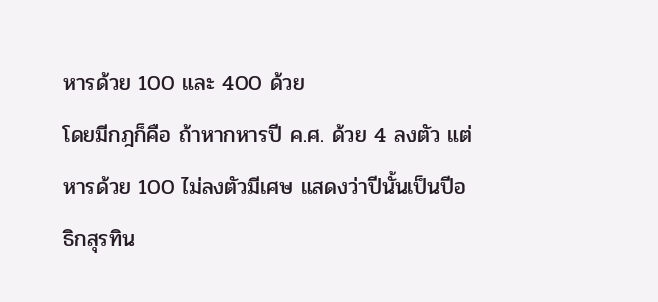หารด้วย 100 และ 400 ด้วย
โดยมีกฎก็คือ ถ้าหากหารปี ค.ศ. ด้วย 4 ลงตัว แต่หารด้วย 100 ไม่ลงตัวมีเศษ แสดงว่าปีนั้นเป็นปีอธิกสุรทิน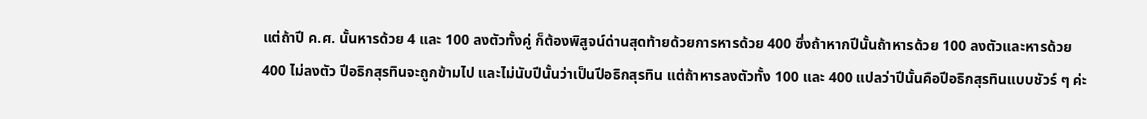แต่ถ้าปี ค.ศ. นั้นหารด้วย 4 และ 100 ลงตัวทั้งคู่ ก็ต้องพิสูจน์ด่านสุดท้ายด้วยการหารด้วย 400 ซึ่งถ้าหากปีนั้นถ้าหารด้วย 100 ลงตัวและหารด้วย 400 ไม่ลงตัว ปีอธิกสุรทินจะถูกข้ามไป และไม่นับปีนั้นว่าเป็นปีอธิกสุรทิน แต่ถ้าหารลงตัวทั้ง 100 และ 400 แปลว่าปีนั้นคือปีอธิกสุรทินแบบชัวร์ ๆ ค่ะ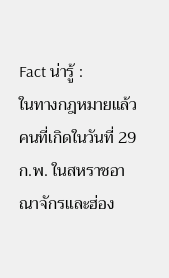Fact น่ารู้ :
ในทางกฎหมายแล้ว คนที่เกิดในวันที่ 29 ก.พ. ในสหราชอาณาจักรและฮ่อง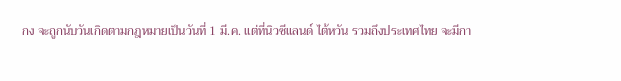กง จะถูกนับวันเกิดตามกฎหมายเป็นวันที่ 1 มี.ค. แต่ที่นิวซีแลนด์ ไต้หวัน รวมถึงประเทศไทย จะมีกา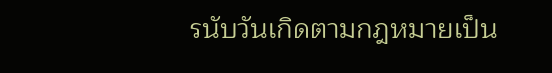รนับวันเกิดตามกฎหมายเป็น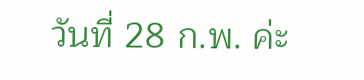วันที่ 28 ก.พ. ค่ะ